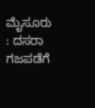ಮೈಸೂರು : ದಸರಾ ಗಜಪಡೆಗೆ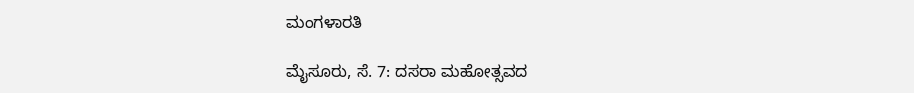ಮಂಗಳಾರತಿ

ಮೈಸೂರು, ಸೆ. 7: ದಸರಾ ಮಹೋತ್ಸವದ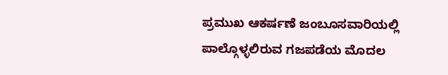ಪ್ರಮುಖ ಆಕರ್ಷಣೆ ಜಂಬೂಸವಾರಿಯಲ್ಲಿ ಪಾಲ್ಗೊಳ್ಳಲಿರುವ ಗಜಪಡೆಯ ಮೊದಲ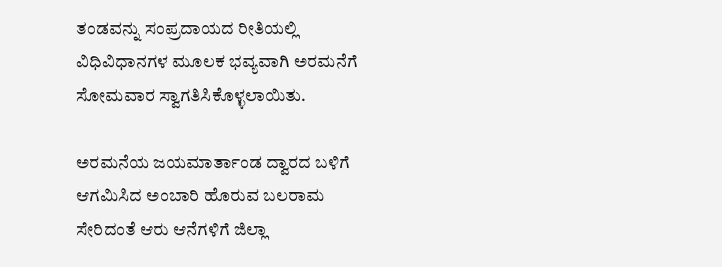ತಂಡವನ್ನು ಸಂಪ್ರದಾಯದ ರೀತಿಯಲ್ಲಿ ವಿಧಿವಿಧಾನಗಳ ಮೂಲಕ ಭವ್ಯವಾಗಿ ಅರಮನೆಗೆ ಸೋಮವಾರ ಸ್ವಾಗತಿಸಿಕೊಳ್ಳಲಾಯಿತು.

ಅರಮನೆಯ ಜಯಮಾರ್ತಾಂಡ ದ್ವಾರದ ಬಳಿಗೆ ಆಗಮಿಸಿದ ಅಂಬಾರಿ ಹೊರುವ ಬಲರಾಮ ಸೇರಿದಂತೆ ಆರು ಆನೆಗಳಿಗೆ ಜಿಲ್ಲಾ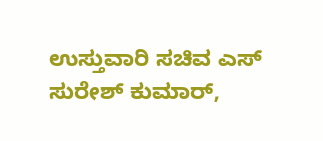ಉಸ್ತುವಾರಿ ಸಚಿವ ಎಸ್ ಸುರೇಶ್ ‌ಕುಮಾರ್,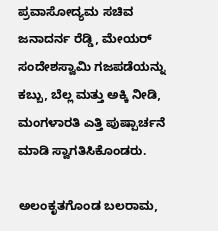ಪ್ರವಾಸೋದ್ಯಮ ಸಚಿವ ಜನಾದರ್ನ ರೆಡ್ಡಿ, ಮೇಯರ್ ಸಂದೇಶಸ್ವಾಮಿ ಗಜಪಡೆಯನ್ನು ಕಬ್ಬು, ಬೆಲ್ಲ ಮತ್ತು ಅಕ್ಕಿ ನೀಡಿ, ಮಂಗಳಾರತಿ ಎತ್ತಿ ಪುಷ್ಪಾರ್ಚನೆ ಮಾಡಿ ಸ್ವಾಗತಿಸಿಕೊಂಡರು.

ಅಲಂಕೃತಗೊಂಡ ಬಲರಾಮ,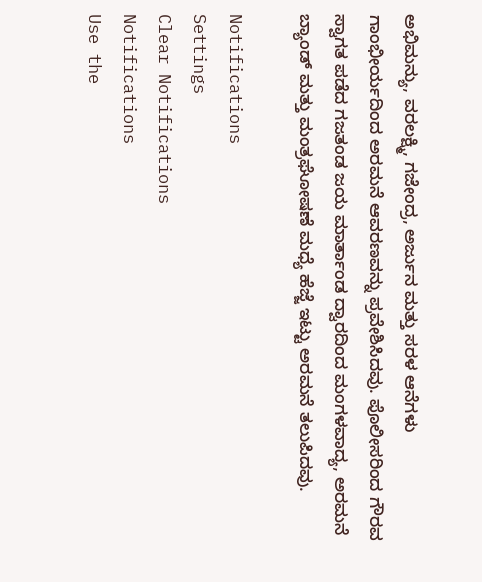ಅಭಿಮನ್ಯು, ವರಲಕ್ಷ್ಮಿ, ಗಜೇಂದ್ರ, ಅರ್ಜುನ ಮತ್ತು ಸರಳ ಆನೆಗಳು ಗಾಂಭೀರ್ಯದಿಂದ ಅರಮನೆ ಆವರಣವನ್ನು ಪ್ರವೇಶಿಸಿದವು. ಪೊಲೀಸರಿಂದ ಗೌರವ ಸ್ವಾಗತ ಪಡೆದ ಗಜತಂಡ ಜಯ ಮಾರ್ತಾಂಡ ದ್ವಾರದಿಂದ ಮಂಗಳವಾದ್ಯ, ಅರಮನೆ ಬ್ಯಾಂಡ್ ಮತ್ತು ಮಂತ್ರಘೋಷಣೆ ಮಧ್ಯೆ ಹೆಜ್ಜೆ ಇಟ್ಟು ಅರಮನೆ ತಲುಪಿದವು.

Notifications
Settings
Clear Notifications
Notifications
Use the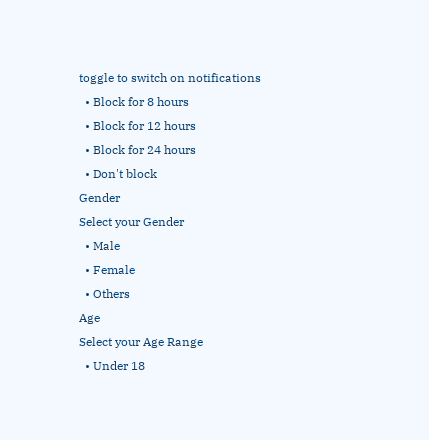toggle to switch on notifications
  • Block for 8 hours
  • Block for 12 hours
  • Block for 24 hours
  • Don't block
Gender
Select your Gender
  • Male
  • Female
  • Others
Age
Select your Age Range
  • Under 18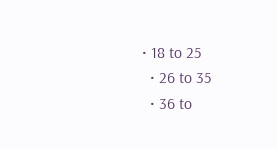• 18 to 25
  • 26 to 35
  • 36 to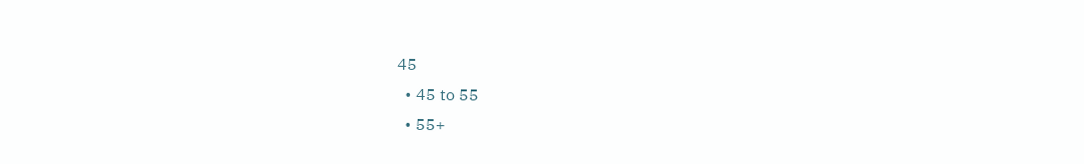45
  • 45 to 55
  • 55+